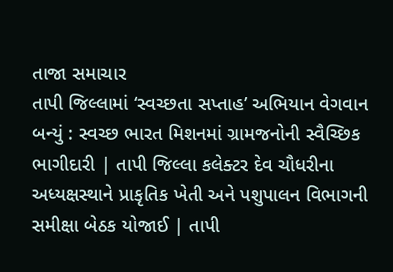તાજા સમાચાર
તાપી જિલ્લામાં ‘સ્વચ્છતા સપ્તાહ’ અભિયાન વેગવાન બન્યું : સ્વચ્છ ભારત મિશનમાં ગ્રામજનોની સ્વૈચ્છિક ભાગીદારી | તાપી જિલ્લા કલેક્ટર દેવ ચૌધરીના અધ્યક્ષસ્થાને પ્રાકૃતિક ખેતી અને પશુપાલન વિભાગની સમીક્ષા બેઠક યોજાઈ | તાપી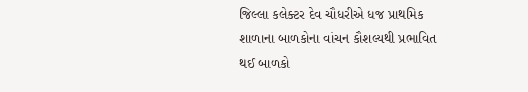જિલ્લા કલેક્ટર દેવ ચૌધરીએ ધજ પ્રાથમિક શાળાના બાળકોના વાંચન કૌશલ્યથી પ્રભાવિત થઈ બાળકો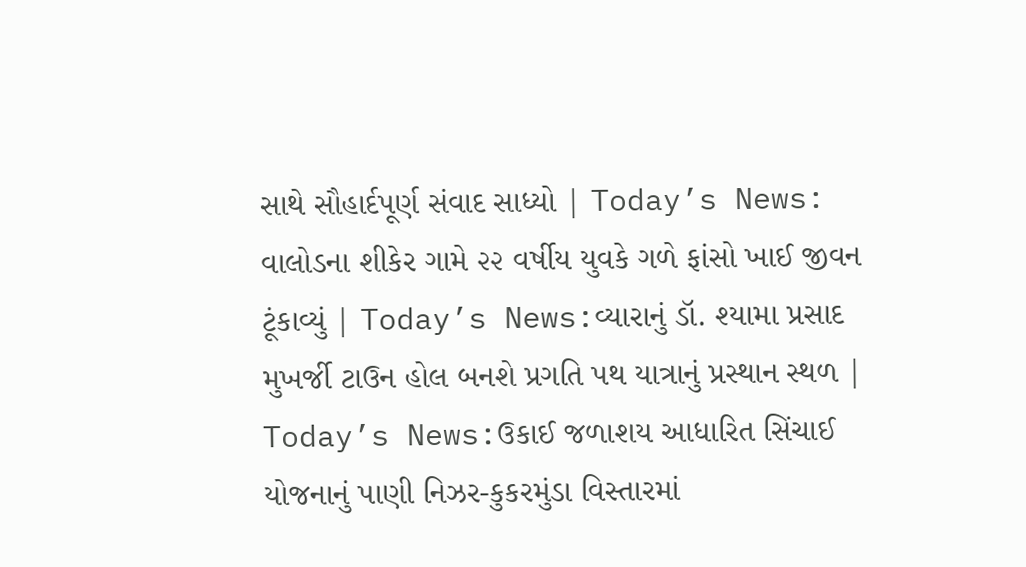સાથે સૌહાર્દપૂર્ણ સંવાદ સાધ્યો | Today’s News: વાલોડના શીકેર ગામે ૨૨ વર્ષીય યુવકે ગળે ફાંસો ખાઈ જીવન ટૂંકાવ્યું | Today’s News:વ્યારાનું ડૉ. શ્યામા પ્રસાદ મુખર્જી ટાઉન હોલ બનશે પ્રગતિ પથ યાત્રાનું પ્રસ્થાન સ્થળ | Today’s News:ઉકાઈ જળાશય આધારિત સિંચાઈ યોજનાનું પાણી નિઝર-કુકરમુંડા વિસ્તારમાં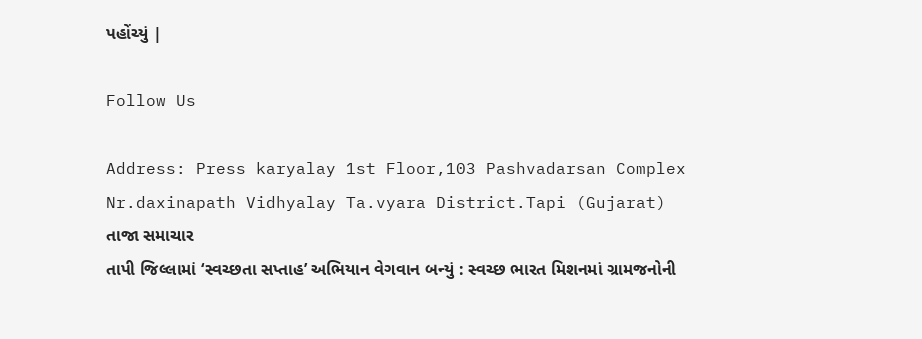પહોંચ્યું |

Follow Us

Address: Press karyalay 1st Floor,103 Pashvadarsan Complex Nr.daxinapath Vidhyalay Ta.vyara District.Tapi (Gujarat)
તાજા સમાચાર
તાપી જિલ્લામાં ‘સ્વચ્છતા સપ્તાહ’ અભિયાન વેગવાન બન્યું : સ્વચ્છ ભારત મિશનમાં ગ્રામજનોની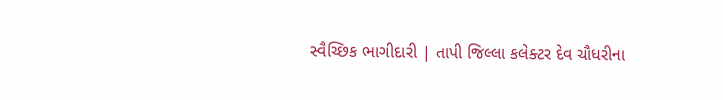સ્વૈચ્છિક ભાગીદારી | તાપી જિલ્લા કલેક્ટર દેવ ચૌધરીના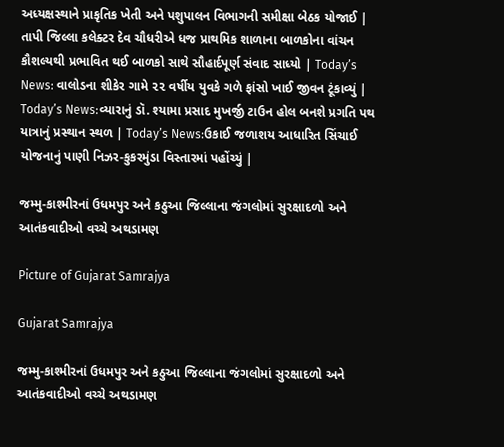અધ્યક્ષસ્થાને પ્રાકૃતિક ખેતી અને પશુપાલન વિભાગની સમીક્ષા બેઠક યોજાઈ | તાપી જિલ્લા કલેક્ટર દેવ ચૌધરીએ ધજ પ્રાથમિક શાળાના બાળકોના વાંચન કૌશલ્યથી પ્રભાવિત થઈ બાળકો સાથે સૌહાર્દપૂર્ણ સંવાદ સાધ્યો | Today’s News: વાલોડના શીકેર ગામે ૨૨ વર્ષીય યુવકે ગળે ફાંસો ખાઈ જીવન ટૂંકાવ્યું | Today’s News:વ્યારાનું ડૉ. શ્યામા પ્રસાદ મુખર્જી ટાઉન હોલ બનશે પ્રગતિ પથ યાત્રાનું પ્રસ્થાન સ્થળ | Today’s News:ઉકાઈ જળાશય આધારિત સિંચાઈ યોજનાનું પાણી નિઝર-કુકરમુંડા વિસ્તારમાં પહોંચ્યું |

જમ્મુ-કાશ્મીરનાં ઉધમપુર અને કઠુઆ જિલ્લાના જંગલોમાં સુરક્ષાદળો અને આતંકવાદીઓ વચ્ચે અથડામણ

Picture of Gujarat Samrajya

Gujarat Samrajya

જમ્મુ-કાશ્મીરનાં ઉધમપુર અને કઠુઆ જિલ્લાના જંગલોમાં સુરક્ષાદળો અને આતંકવાદીઓ વચ્ચે અથડામણ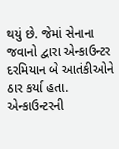થયું છે. જેમાં સેનાના જવાનો દ્વારા એન્કાઉન્ટર દરમિયાન બે આતંકીઓને ઠાર કર્યા હતા. એન્કાઉન્ટરની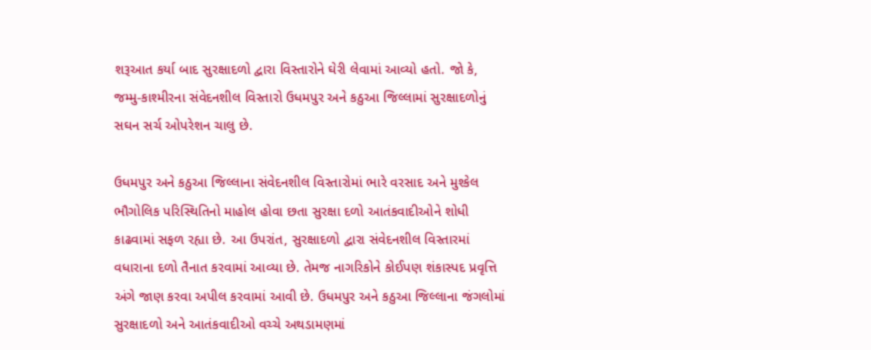શરૂઆત કર્યા બાદ સુરક્ષાદળો દ્વારા વિસ્તારોને ઘેરી લેવામાં આવ્યો હતો. જો કે, જમ્મુ-કાશ્મીરના સંવેદનશીલ વિસ્તારો ઉધમપુર અને કઠુઆ જિલ્લામાં સુરક્ષાદળોનું સઘન સર્ચ ઓપરેશન ચાલુ છે.

ઉધમપુર અને કઠુઆ જિલ્લાના સંવેદનશીલ વિસ્તારોમાં ભારે વરસાદ અને મુશ્કેલ ભૌગોલિક પરિસ્થિતિનો માહોલ હોવા છતા સુરક્ષા દળો આતંકવાદીઓને શોધી કાઢવામાં સફળ રહ્યા છે. આ ઉપરાંત, સુરક્ષાદળો દ્વારા સંવેદનશીલ વિસ્તારમાં વધારાના દળો તૈનાત કરવામાં આવ્યા છે. તેમજ નાગરિકોને કોઈપણ શંકાસ્પદ પ્રવૃત્તિ અંગે જાણ કરવા અપીલ કરવામાં આવી છે. ઉધમપુર અને કઠુઆ જિલ્લાના જંગલોમાં સુરક્ષાદળો અને આતંકવાદીઓ વચ્ચે અથડામણમાં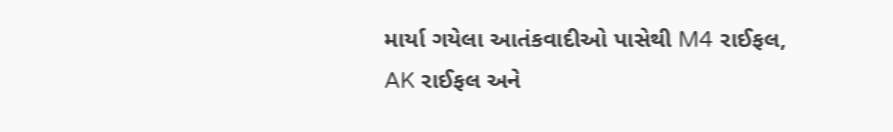માર્યા ગયેલા આતંકવાદીઓ પાસેથી M4 રાઈફલ, AK રાઈફલ અને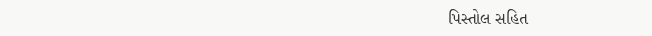પિસ્તોલ સહિત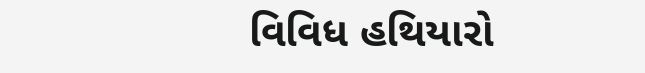વિવિધ હથિયારો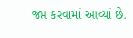જપ્ત કરવામાં આવ્યાં છે.